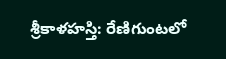శ్రీకాళహస్తి: రేణిగుంటలో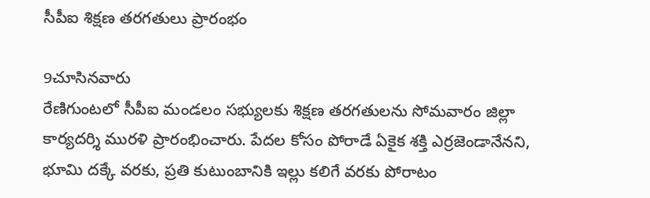సీపీఐ శిక్షణ తరగతులు ప్రారంభం

9చూసినవారు
రేణిగుంటలో సీపీఐ మండలం సభ్యులకు శిక్షణ తరగతులను సోమవారం జిల్లా కార్యదర్శి మురళి ప్రారంభించారు. పేదల కోసం పోరాడే ఏకైక శక్తి ఎర్రజెండానేనని, భూమి దక్కే వరకు, ప్రతి కుటుంబానికి ఇల్లు కలిగే వరకు పోరాటం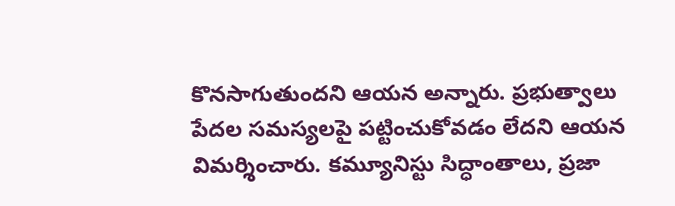కొనసాగుతుందని ఆయన అన్నారు. ప్రభుత్వాలు పేదల సమస్యలపై పట్టించుకోవడం లేదని ఆయన విమర్శించారు. కమ్యూనిస్టు సిద్ధాంతాలు, ప్రజా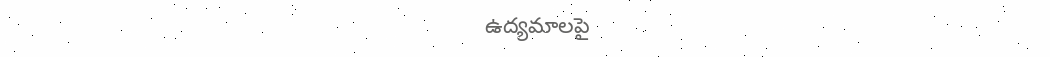ఉద్యమాలపై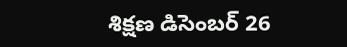శిక్షణ డిసెంబర్ 26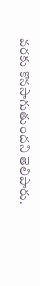వరకు కొనసాగుతుందని తెలిపారు.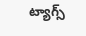ట్యాగ్స్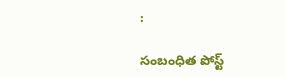:

సంబంధిత పోస్ట్